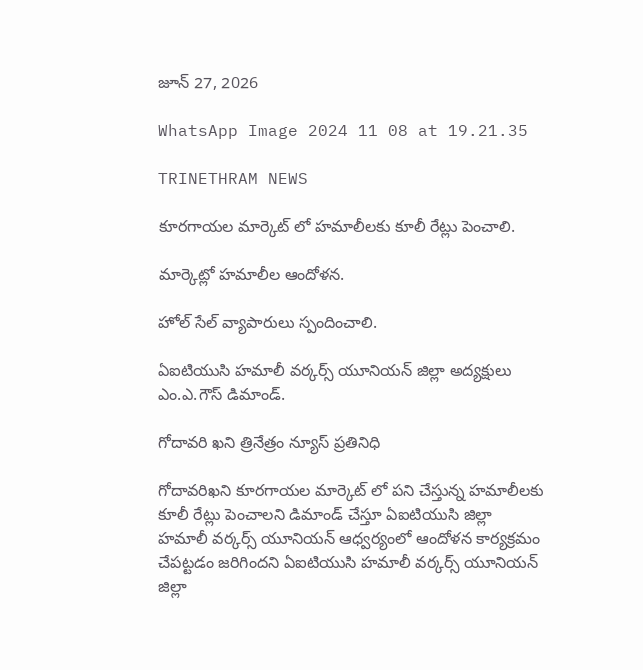జూన్ 27, 2026

WhatsApp Image 2024 11 08 at 19.21.35

TRINETHRAM NEWS

కూరగాయల మార్కెట్ లో హమాలీలకు కూలీ రేట్లు పెంచాలి.

మార్కెట్లో హమాలీల ఆందోళన.

హోల్ సేల్ వ్యాపారులు స్పందించాలి.

ఏఐటియుసి హమాలీ వర్కర్స్ యూనియన్ జిల్లా అద్యక్షులు ఎం.ఎ.గౌస్ డిమాండ్.

గోదావరి ఖని త్రినేత్రం న్యూస్ ప్రతినిధి

గోదావరిఖని కూరగాయల మార్కెట్ లో పని చేస్తున్న హమాలీలకు కూలీ రేట్లు పెంచాలని డిమాండ్ చేస్తూ ఏఐటియుసి జిల్లా హమాలీ వర్కర్స్ యూనియన్ ఆధ్వర్యంలో ఆందోళన కార్యక్రమం చేపట్టడం జరిగిందని ఏఐటియుసి హమాలీ వర్కర్స్ యూనియన్ జిల్లా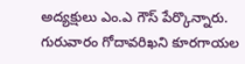అద్యక్షులు ఎం.ఎ గౌస్ పేర్కొన్నారు. గురువారం గోదావరిఖని కూరగాయల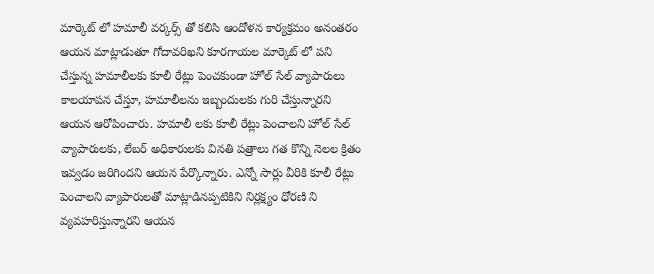మార్కెట్ లో హమాలీ వర్కర్స్ తో కలిసి ఆందోళన కార్యక్రమం అనంతరం ఆయన మాట్లాడుతూ గోదావరిఖని కూరగాయల మార్కెట్ లో పని చేస్తున్న హమాలీలకు కూలీ రేట్లు పెంచకుండా హోల్ సేల్ వ్యాపారులు కాలయాపన చేస్తూ, హమాలీలను ఇబ్బందులకు గురి చేస్తున్నారని ఆయన ఆరోపించారు. హమాలీ లకు కూలీ రేట్లు పెంచాలని హోల్ సేల్ వ్యాపారులకు, లేబర్ అధికారులకు వినతి పత్రాలు గత కొన్ని నెలల క్రితం ఇవ్వడం జరిగిందని ఆయన పేర్కొన్నారు. ఎన్నో సార్లు వీరికి కూలీ రేట్లు పెంచాలని వ్యాపారులతో మాట్లాడినప్పటికిని నిర్లక్ష్యం ధోరణి ని వ్యవహరిస్తున్నారని ఆయన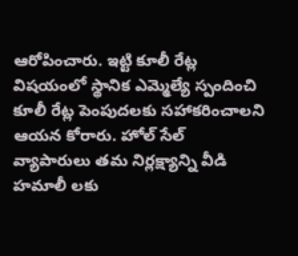ఆరోపించారు. ఇట్టి కూలీ రేట్ల విషయంలో స్థానిక ఎమ్మెల్యే స్పందించి కూలీ రేట్ల పెంపుదలకు సహాకరించాలని ఆయన కోరారు. హోల్ సేల్ వ్యాపారులు తమ నిర్లక్ష్యాన్ని వీడి హమాలీ లకు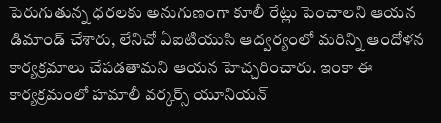పెరుగుతున్న ధరలకు అనుగుణంగా కూలీ రేట్లు పెంచాలని ఆయన డిమాండ్ చేశారు, లేనిచో ఏఐటియుసి ఆద్వర్యంలో మరిన్ని ఆందోళన కార్యక్రమాలు చేపడతామని ఆయన హెచ్చరించారు. ఇంకా ఈ కార్యక్రమంలో హమాలీ వర్కర్స్ యూనియన్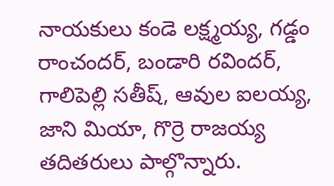నాయకులు కండె లక్ష్మయ్య, గడ్డం రాంచందర్, బండారి రవిందర్, గాలిపెల్లి సతీష్, ఆవుల ఐలయ్య, జాని మియా, గొర్రె రాజయ్య తదితరులు పాల్గొన్నారు.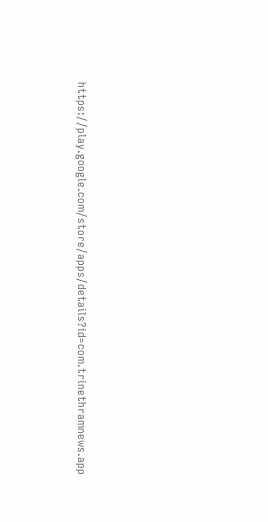https://play.google.com/store/apps/details?id=com.trinethramnews.app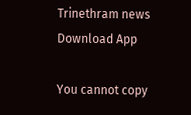Trinethram news
Download App

You cannot copy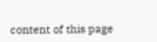content of this page